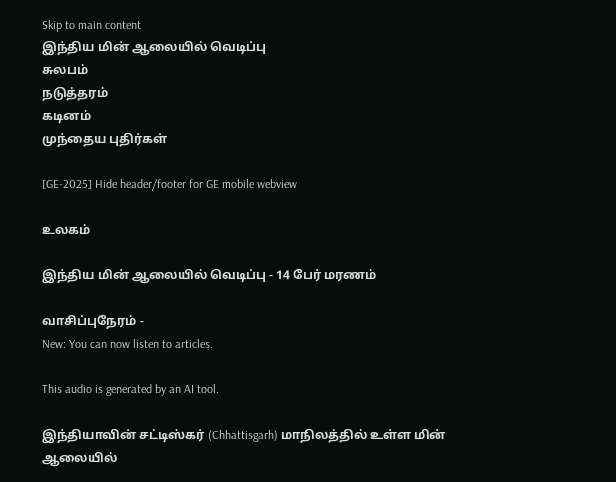Skip to main content
இந்திய மின் ஆலையில் வெடிப்பு
சுலபம்
நடுத்தரம்
கடினம்
முந்தைய புதிர்கள்

[GE-2025] Hide header/footer for GE mobile webview

உலகம்

இந்திய மின் ஆலையில் வெடிப்பு - 14 பேர் மரணம்

வாசிப்புநேரம் -
New: You can now listen to articles.

This audio is generated by an AI tool.

இந்தியாவின் சட்டிஸ்கர் (Chhattisgarh) மாநிலத்தில் உள்ள மின் ஆலையில்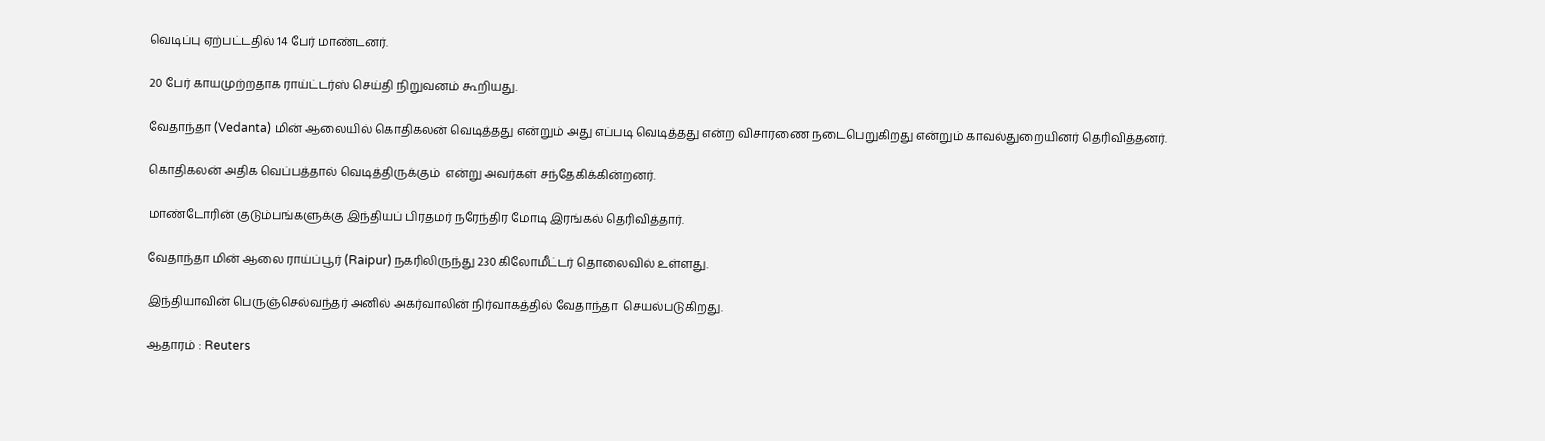வெடிப்பு ஏற்பட்டதில் 14 பேர் மாண்டனர்.

20 பேர் காயமுற்றதாக ராய்ட்டர்ஸ் செய்தி நிறுவனம் கூறியது.

வேதாந்தா (Vedanta) மின் ஆலையில் கொதிகலன் வெடித்தது என்றும் அது எப்படி வெடித்தது என்ற விசாரணை நடைபெறுகிறது என்றும் காவல்துறையினர் தெரிவித்தனர்.

கொதிகலன் அதிக வெப்பத்தால் வெடித்திருக்கும்  என்று அவர்கள் சந்தேகிக்கின்றனர்.

மாண்டோரின் குடும்பங்களுக்கு இந்தியப் பிரதமர் நரேந்திர மோடி இரங்கல் தெரிவித்தார்.

வேதாந்தா மின் ஆலை ராய்ப்பூர் (Raipur) நகரிலிருந்து 230 கிலோமீட்டர் தொலைவில் உள்ளது.

இந்தியாவின் பெருஞ்செல்வந்தர் அனில் அகர்வாலின் நிர்வாகத்தில் வேதாந்தா  செயல்படுகிறது.

ஆதாரம் : Reuters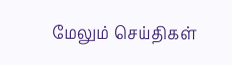மேலும் செய்திகள்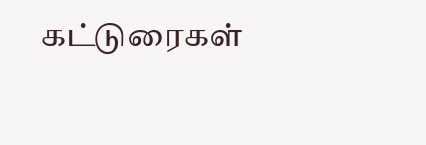கட்டுரைகள்